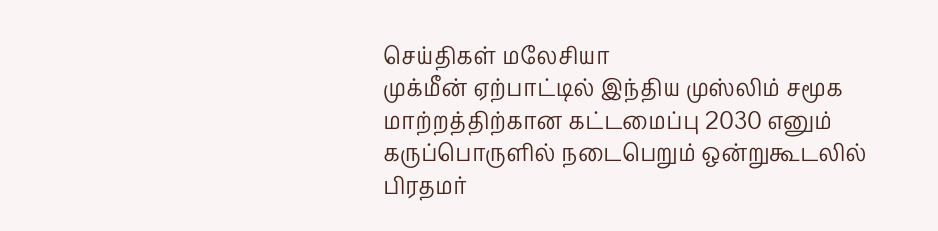செய்திகள் மலேசியா
முக்மீன் ஏற்பாட்டில் இந்திய முஸ்லிம் சமூக மாற்றத்திற்கான கட்டமைப்பு 2030 எனும் கருப்பொருளில் நடைபெறும் ஒன்றுகூடலில் பிரதமர்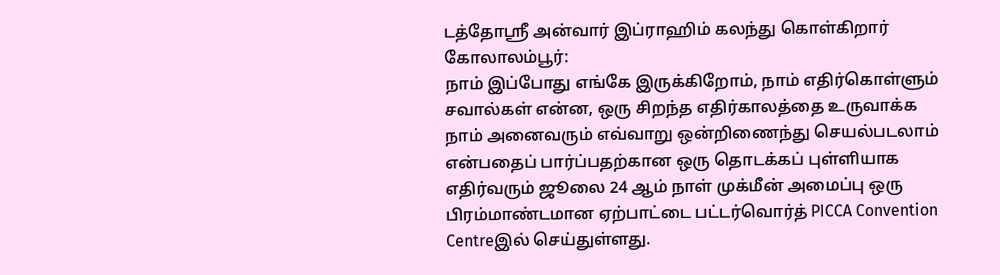டத்தோஸ்ரீ அன்வார் இப்ராஹிம் கலந்து கொள்கிறார்
கோலாலம்பூர்:
நாம் இப்போது எங்கே இருக்கிறோம், நாம் எதிர்கொள்ளும் சவால்கள் என்ன, ஒரு சிறந்த எதிர்காலத்தை உருவாக்க நாம் அனைவரும் எவ்வாறு ஒன்றிணைந்து செயல்படலாம் என்பதைப் பார்ப்பதற்கான ஒரு தொடக்கப் புள்ளியாக எதிர்வரும் ஜூலை 24 ஆம் நாள் முக்மீன் அமைப்பு ஒரு பிரம்மாண்டமான ஏற்பாட்டை பட்டர்வொர்த் PICCA Convention Centreஇல் செய்துள்ளது.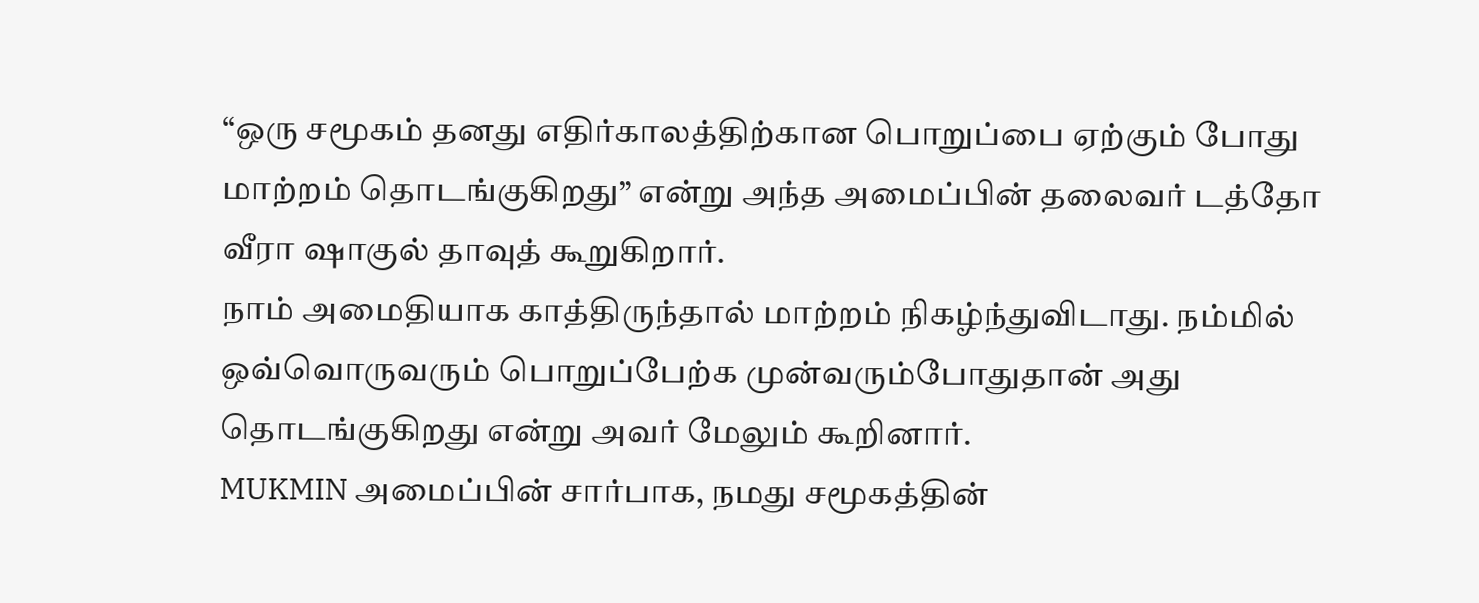“ஒரு சமூகம் தனது எதிர்காலத்திற்கான பொறுப்பை ஏற்கும் போது மாற்றம் தொடங்குகிறது” என்று அந்த அமைப்பின் தலைவர் டத்தோ வீரா ஷாகுல் தாவுத் கூறுகிறார்.
நாம் அமைதியாக காத்திருந்தால் மாற்றம் நிகழ்ந்துவிடாது. நம்மில் ஒவ்வொருவரும் பொறுப்பேற்க முன்வரும்போதுதான் அது தொடங்குகிறது என்று அவர் மேலும் கூறினார்.
MUKMIN அமைப்பின் சார்பாக, நமது சமூகத்தின்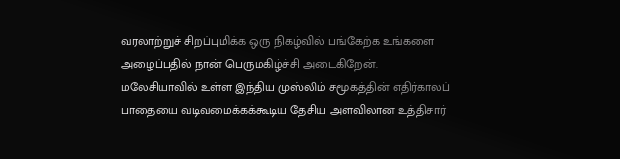வரலாற்றுச் சிறப்புமிக்க ஒரு நிகழ்வில் பங்கேற்க உங்களை அழைப்பதில் நான் பெருமகிழ்ச்சி அடைகிறேன்.
மலேசியாவில் உள்ள இந்திய முஸ்லிம் சமூகத்தின் எதிர்காலப் பாதையை வடிவமைக்கக்கூடிய தேசிய அளவிலான உத்திசார்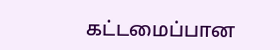கட்டமைப்பான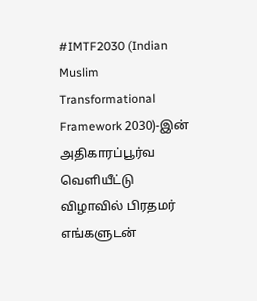#IMTF2030 (Indian Muslim Transformational Framework 2030)-இன் அதிகாரப்பூர்வ வெளியீட்டு விழாவில் பிரதமர் எங்களுடன்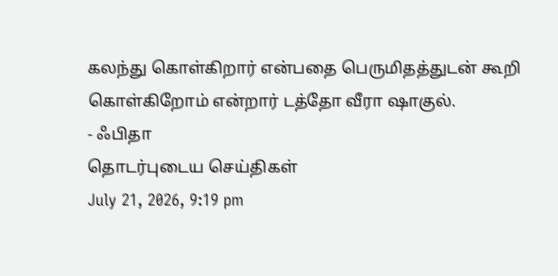கலந்து கொள்கிறார் என்பதை பெருமிதத்துடன் கூறி கொள்கிறோம் என்றார் டத்தோ வீரா ஷாகுல்.
- ஃபிதா
தொடர்புடைய செய்திகள்
July 21, 2026, 9:19 pm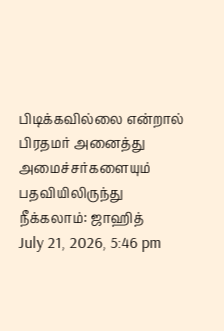பிடிக்கவில்லை என்றால் பிரதமர் அனைத்து அமைச்சர்களையும் பதவியிலிருந்து நீக்கலாம்: ஜாஹித்
July 21, 2026, 5:46 pm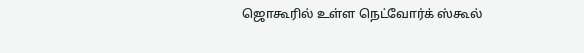ஜொகூரில் உள்ள நெட்வோர்க் ஸ்கூல்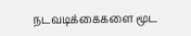நடவடிக்கைகளை மூட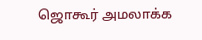ஜொகூர் அமலாக்க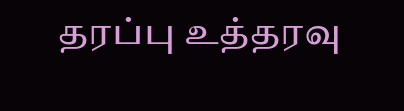தரப்பு உத்தரவு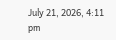July 21, 2026, 4:11 pm